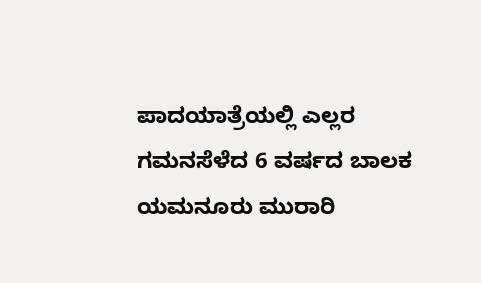ಪಾದಯಾತ್ರೆಯಲ್ಲಿ ಎಲ್ಲರ ಗಮನಸೆಳೆದ 6 ವರ್ಷದ ಬಾಲಕ ಯಮನೂರು ಮುರಾರಿ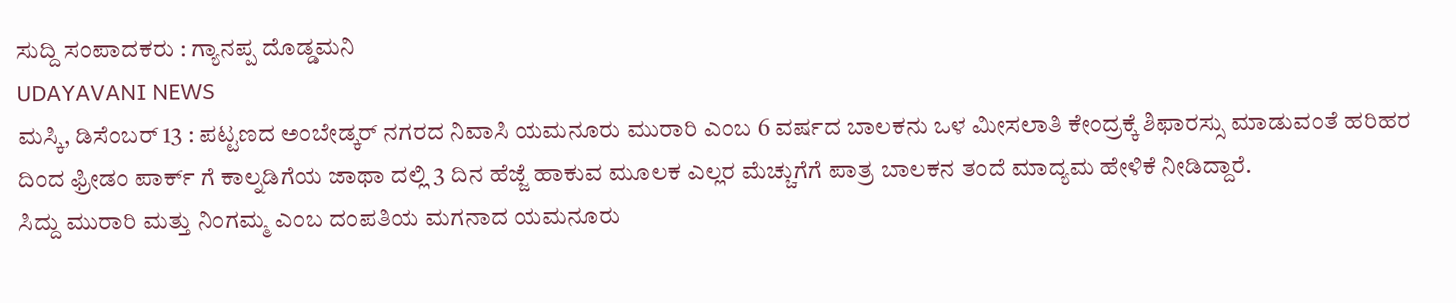ಸುದ್ದಿ ಸಂಪಾದಕರು : ಗ್ಯಾನಪ್ಪ ದೊಡ್ಡಮನಿ
UDAYAVANI NEWS
ಮಸ್ಕಿ, ಡಿಸೆಂಬರ್ 13 : ಪಟ್ಟಣದ ಅಂಬೇಡ್ಕರ್ ನಗರದ ನಿವಾಸಿ ಯಮನೂರು ಮುರಾರಿ ಎಂಬ 6 ವರ್ಷದ ಬಾಲಕನು ಒಳ ಮೀಸಲಾತಿ ಕೇಂದ್ರಕ್ಕೆ ಶಿಫಾರಸ್ಸು ಮಾಡುವಂತೆ ಹರಿಹರ ದಿಂದ ಫ್ರೀಡಂ ಪಾರ್ಕ್ ಗೆ ಕಾಲ್ನಡಿಗೆಯ ಜಾಥಾ ದಲ್ಲಿ 3 ದಿನ ಹೆಜ್ಜೆ ಹಾಕುವ ಮೂಲಕ ಎಲ್ಲರ ಮೆಚ್ಚುಗೆಗೆ ಪಾತ್ರ ಬಾಲಕನ ತಂದೆ ಮಾದ್ಯಮ ಹೇಳಿಕೆ ನೀಡಿದ್ದಾರೆ.
ಸಿದ್ದು ಮುರಾರಿ ಮತ್ತು ನಿಂಗಮ್ಮ ಎಂಬ ದಂಪತಿಯ ಮಗನಾದ ಯಮನೂರು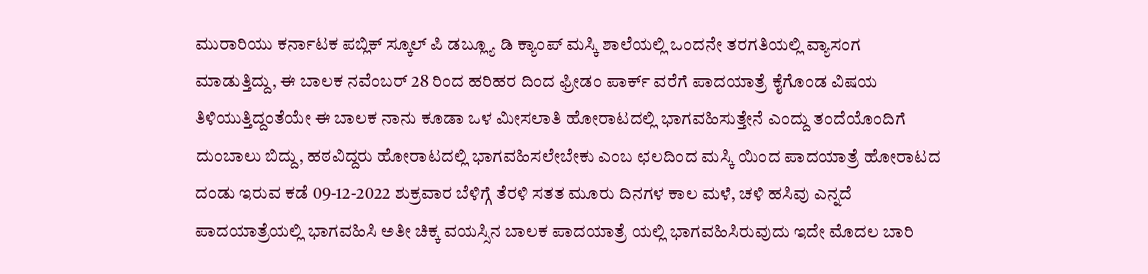ಮುರಾರಿಯು ಕರ್ನಾಟಕ ಪಬ್ಲಿಕ್ ಸ್ಕೂಲ್ ಪಿ ಡಬ್ಲ್ಯೂ ಡಿ ಕ್ಯಾಂಪ್ ಮಸ್ಕಿ ಶಾಲೆಯಲ್ಲಿ ಒಂದನೇ ತರಗತಿಯಲ್ಲಿ ವ್ಯಾಸಂಗ ಮಾಡುತ್ತಿದ್ದು, ಈ ಬಾಲಕ ನವೆಂಬರ್ 28 ರಿಂದ ಹರಿಹರ ದಿಂದ ಫ್ರೀಡಂ ಪಾರ್ಕ್ ವರೆಗೆ ಪಾದಯಾತ್ರೆ ಕೈಗೊಂಡ ವಿಷಯ ತಿಳಿಯುತ್ತಿದ್ದಂತೆಯೇ ಈ ಬಾಲಕ ನಾನು ಕೂಡಾ ಒಳ ಮೀಸಲಾತಿ ಹೋರಾಟದಲ್ಲಿ ಭಾಗವಹಿಸುತ್ತೇನೆ ಎಂದ್ದು ತಂದೆಯೊಂದಿಗೆ ದುಂಬಾಲು ಬಿದ್ದು, ಹಠವಿದ್ದರು ಹೋರಾಟದಲ್ಲಿ ಭಾಗವಹಿಸಲೇಬೇಕು ಎಂಬ ಛಲದಿಂದ ಮಸ್ಕಿ ಯಿಂದ ಪಾದಯಾತ್ರೆ ಹೋರಾಟದ ದಂಡು ಇರುವ ಕಡೆ 09-12-2022 ಶುಕ್ರವಾರ ಬೆಳಿಗ್ಗೆ ತೆರಳಿ ಸತತ ಮೂರು ದಿನಗಳ ಕಾಲ ಮಳೆ, ಚಳಿ ಹಸಿವು ಎನ್ನದೆ ಪಾದಯಾತ್ರೆಯಲ್ಲಿ ಭಾಗವಹಿಸಿ ಅತೀ ಚಿಕ್ಕ ವಯಸ್ಸಿನ ಬಾಲಕ ಪಾದಯಾತ್ರೆ ಯಲ್ಲಿ ಭಾಗವಹಿಸಿರುವುದು ಇದೇ ಮೊದಲ ಬಾರಿ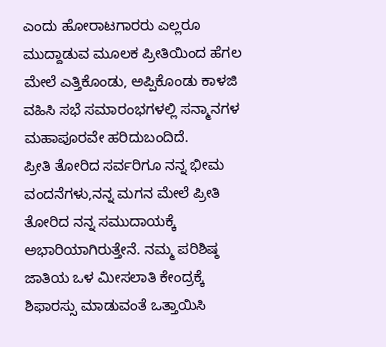ಎಂದು ಹೋರಾಟಗಾರರು ಎಲ್ಲರೂ ಮುದ್ದಾಡುವ ಮೂಲಕ ಪ್ರೀತಿಯಿಂದ ಹೆಗಲ ಮೇಲೆ ಎತ್ತಿಕೊಂಡು, ಅಪ್ಪಿಕೊಂಡು ಕಾಳಜಿ ವಹಿಸಿ ಸಭೆ ಸಮಾರಂಭಗಳಲ್ಲಿ ಸನ್ಮಾನಗಳ ಮಹಾಪೂರವೇ ಹರಿದುಬಂದಿದೆ.
ಪ್ರೀತಿ ತೋರಿದ ಸರ್ವರಿಗೂ ನನ್ನ ಭೀಮ ವಂದನೆಗಳು,ನನ್ನ ಮಗನ ಮೇಲೆ ಪ್ರೀತಿ ತೋರಿದ ನನ್ನ ಸಮುದಾಯಕ್ಕೆ ಅಭಾರಿಯಾಗಿರುತ್ತೇನೆ. ನಮ್ಮ ಪರಿಶಿಷ್ಠ ಜಾತಿಯ ಒಳ ಮೀಸಲಾತಿ ಕೇಂದ್ರಕ್ಕೆ ಶಿಫಾರಸ್ಸು ಮಾಡುವಂತೆ ಒತ್ತಾಯಿಸಿ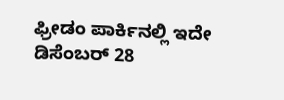ಫ್ರೀಡಂ ಪಾರ್ಕಿನಲ್ಲಿ ಇದೇ ಡಿಸೆಂಬರ್ 28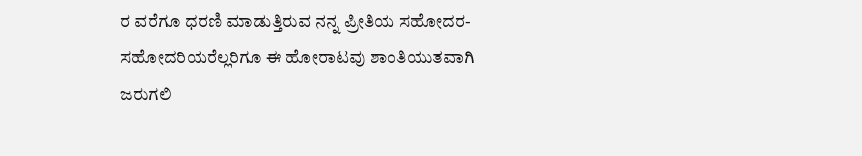ರ ವರೆಗೂ ಧರಣಿ ಮಾಡುತ್ತಿರುವ ನನ್ನ ಪ್ರೀತಿಯ ಸಹೋದರ-ಸಹೋದರಿಯರೆಲ್ಲರಿಗೂ ಈ ಹೋರಾಟವು ಶಾಂತಿಯುತವಾಗಿ ಜರುಗಲಿ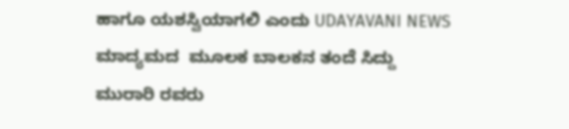ಹಾಗೂ ಯಶಸ್ವಿಯಾಗಲಿ ಎಂದು UDAYAVANI NEWS ಮಾದ್ಯಮದ  ಮೂಲಕ ಬಾಲಕನ ತಂದೆ ಸಿದ್ದು ಮುರಾರಿ ರವರು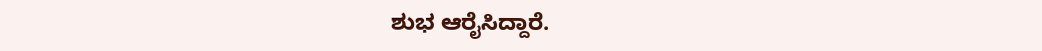ಶುಭ ಆರೈಸಿದ್ದಾರೆ.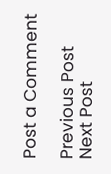Post a Comment

Previous Post Next Post